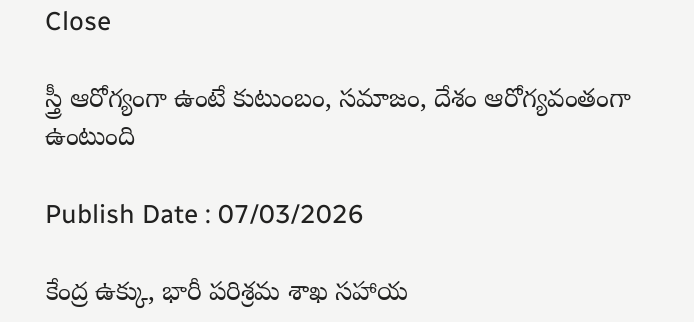Close

స్త్రీ ఆరోగ్యంగా ఉంటే కుటుంబం, సమాజం, దేశం ఆరోగ్యవంతంగా ఉంటుంది

Publish Date : 07/03/2026

కేంద్ర ఉక్కు, భారీ పరిశ్రమ శాఖ సహాయ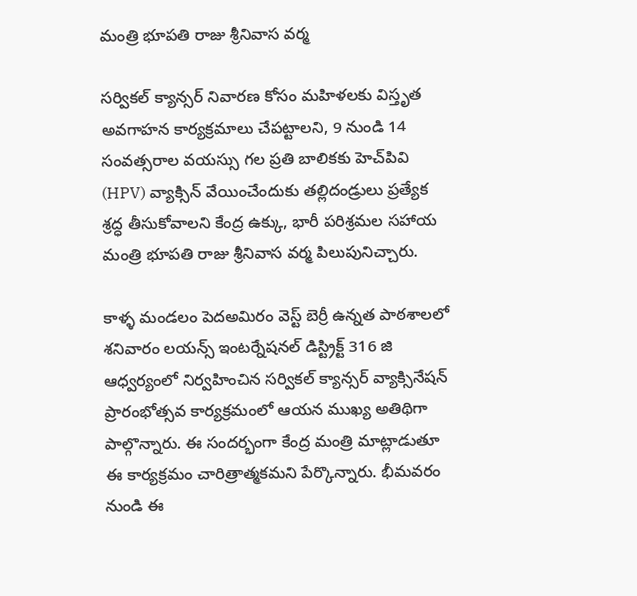మంత్రి భూపతి రాజు శ్రీనివాస వర్మ

సర్వికల్ క్యాన్సర్ నివారణ కోసం మహిళలకు విస్తృత అవగాహన కార్యక్రమాలు చేపట్టాలని, 9 నుండి 14 సంవత్సరాల వయస్సు గల ప్రతి బాలికకు హెచ్‌పి‌వి (HPV) వ్యాక్సిన్ వేయించేందుకు తల్లిదండ్రులు ప్రత్యేక శ్రద్ధ తీసుకోవాలని కేంద్ర ఉక్కు, భారీ పరిశ్రమల సహాయ మంత్రి భూపతి రాజు శ్రీనివాస వర్మ పిలుపునిచ్చారు.

కాళ్ళ మండలం పెదఅమిరం వెస్ట్ బెర్రీ ఉన్నత పాఠశాలలో శనివారం లయన్స్ ఇంటర్నేషనల్ డిస్ట్రిక్ట్ 316 జి ఆధ్వర్యంలో నిర్వహించిన సర్వికల్ క్యాన్సర్ వ్యాక్సినేషన్ ప్రారంభోత్సవ కార్యక్రమంలో ఆయన ముఖ్య అతిథిగా పాల్గొన్నారు. ఈ సందర్భంగా కేంద్ర మంత్రి మాట్లాడుతూ ఈ కార్యక్రమం చారిత్రాత్మకమని పేర్కొన్నారు. భీమవరం నుండి ఈ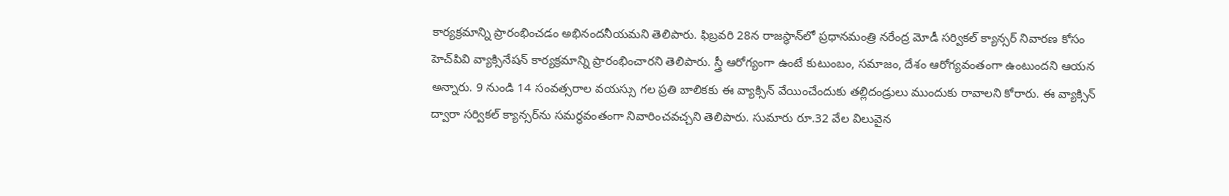కార్యక్రమాన్ని ప్రారంభించడం అభినందనీయమని తెలిపారు. ఫిబ్రవరి 28న రాజస్థాన్‌లో ప్రధానమంత్రి నరేంద్ర మోడీ సర్వికల్ క్యాన్సర్ నివారణ కోసం హెచ్‌పి‌వి వ్యాక్సినేషన్ కార్యక్రమాన్ని ప్రారంభించారని తెలిపారు. స్త్రీ ఆరోగ్యంగా ఉంటే కుటుంబం, సమాజం, దేశం ఆరోగ్యవంతంగా ఉంటుందని ఆయన అన్నారు. 9 నుండి 14 సంవత్సరాల వయస్సు గల ప్రతి బాలికకు ఈ వ్యాక్సిన్ వేయించేందుకు తల్లిదండ్రులు ముందుకు రావాలని కోరారు. ఈ వ్యాక్సిన్ ద్వారా సర్వికల్ క్యాన్సర్‌ను సమర్థవంతంగా నివారించవచ్చని తెలిపారు. సుమారు రూ.32 వేల విలువైన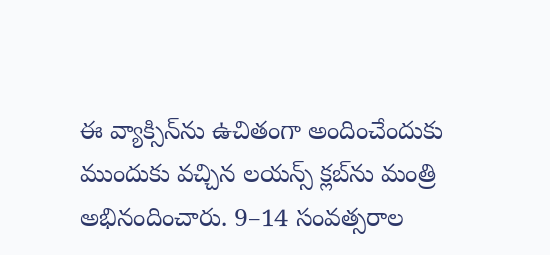ఈ వ్యాక్సిన్‌ను ఉచితంగా అందించేందుకు ముందుకు వచ్చిన లయన్స్ క్లబ్‌ను మంత్రి అభినందించారు. 9–14 సంవత్సరాల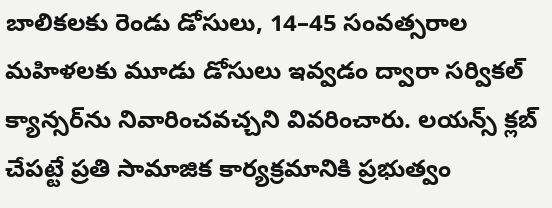బాలికలకు రెండు డోసులు, 14–45 సంవత్సరాల మహిళలకు మూడు డోసులు ఇవ్వడం ద్వారా సర్వికల్ క్యాన్సర్‌ను నివారించవచ్చని వివరించారు. లయన్స్ క్లబ్ చేపట్టే ప్రతి సామాజిక కార్యక్రమానికి ప్రభుత్వం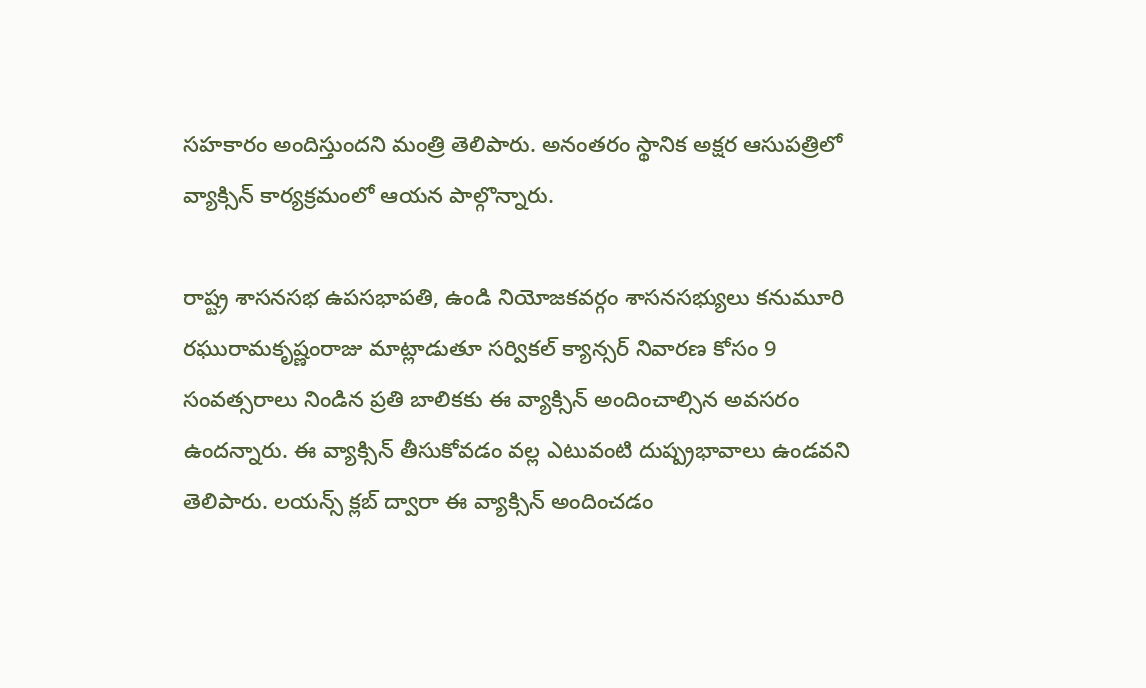సహకారం అందిస్తుందని మంత్రి తెలిపారు. అనంతరం స్థానిక అక్షర ఆసుపత్రిలో వ్యాక్సిన్ కార్యక్రమంలో ఆయన పాల్గొన్నారు.

రాష్ట్ర శాసనసభ ఉపసభాపతి, ఉండి నియోజకవర్గం శాసనసభ్యులు కనుమూరి రఘురామకృష్ణంరాజు మాట్లాడుతూ సర్వికల్ క్యాన్సర్ నివారణ కోసం 9 సంవత్సరాలు నిండిన ప్రతి బాలికకు ఈ వ్యాక్సిన్ అందించాల్సిన అవసరం ఉందన్నారు. ఈ వ్యాక్సిన్ తీసుకోవడం వల్ల ఎటువంటి దుష్ప్రభావాలు ఉండవని తెలిపారు. లయన్స్ క్లబ్ ద్వారా ఈ వ్యాక్సిన్ అందించడం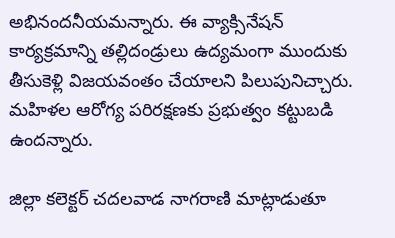అభినందనీయమన్నారు. ఈ వ్యాక్సినేషన్ కార్యక్రమాన్ని తల్లిదండ్రులు ఉద్యమంగా ముందుకు తీసుకెళ్లి విజయవంతం చేయాలని పిలుపునిచ్చారు. మహిళల ఆరోగ్య పరిరక్షణకు ప్రభుత్వం కట్టుబడి ఉందన్నారు.

జిల్లా కలెక్టర్ చదలవాడ నాగరాణి మాట్లాడుతూ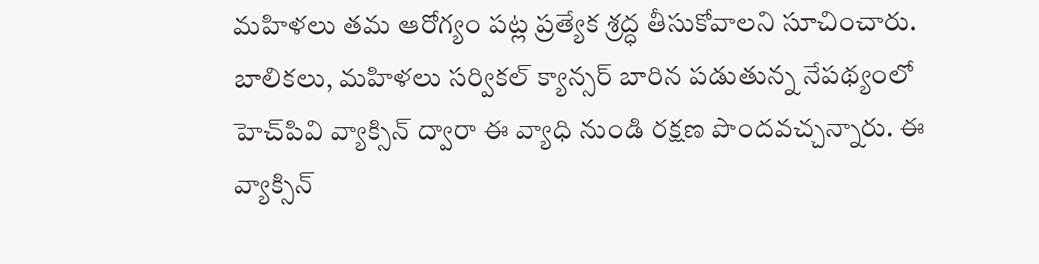మహిళలు తమ ఆరోగ్యం పట్ల ప్రత్యేక శ్రద్ధ తీసుకోవాలని సూచించారు. బాలికలు, మహిళలు సర్వికల్ క్యాన్సర్ బారిన పడుతున్న నేపథ్యంలో హెచ్‌పి‌వి వ్యాక్సిన్ ద్వారా ఈ వ్యాధి నుండి రక్షణ పొందవచ్చన్నారు. ఈ వ్యాక్సిన్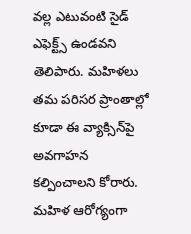వల్ల ఎటువంటి సైడ్ ఎఫెక్ట్స్ ఉండవని తెలిపారు. మహిళలు తమ పరిసర ప్రాంతాల్లో కూడా ఈ వ్యాక్సిన్‌పై అవగాహన కల్పించాలని కోరారు. మహిళ ఆరోగ్యంగా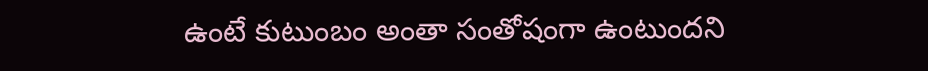ఉంటే కుటుంబం అంతా సంతోషంగా ఉంటుందని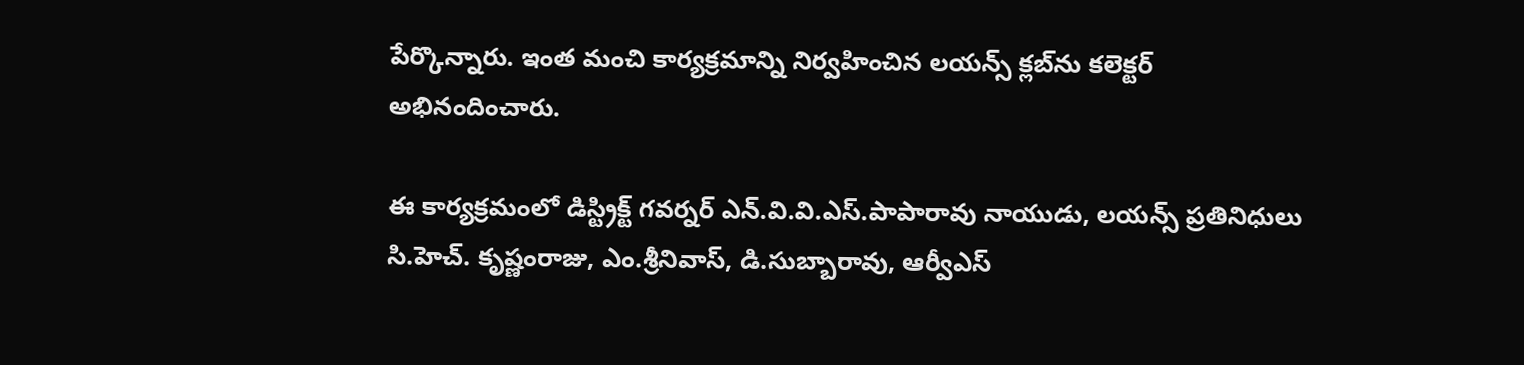పేర్కొన్నారు. ఇంత మంచి కార్యక్రమాన్ని నిర్వహించిన లయన్స్ క్లబ్‌ను కలెక్టర్ అభినందించారు.

ఈ కార్యక్రమంలో డిస్ట్రిక్ట్ గవర్నర్ ఎన్.వి.వి.ఎస్.పాపారావు నాయుడు, లయన్స్ ప్రతినిధులు సి.హెచ్. కృష్ణంరాజు, ఎం.శ్రీనివాస్, డి.సుబ్బారావు, ఆర్వీఎస్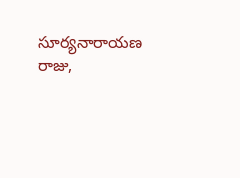సూర్యనారాయణ రాజు,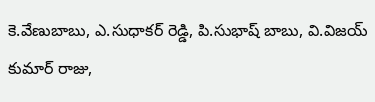కె.వేణుబాబు, ఎ.సుధాకర్ రెడ్డి, పి.సుభాష్ బాబు, వి.విజయ్ కుమార్ రాజు,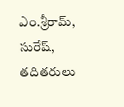ఎం.శ్రీరామ్, సురేష్, తదితరులు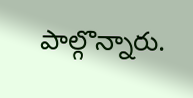పాల్గొన్నారు.